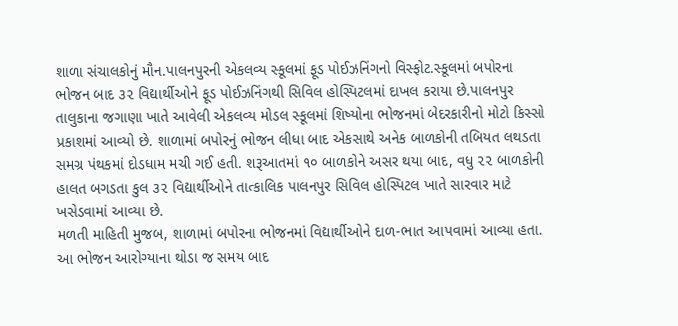શાળા સંચાલકોનું મૌન.પાલનપુરની એકલવ્ય સ્કૂલમાં ફૂડ પોઈઝનિંગનો વિસ્ફોટ.સ્કૂલમાં બપોરના ભોજન બાદ ૩૨ વિદ્યાર્થીઓને ફૂડ પોઈઝનિંગથી સિવિલ હોસ્પિટલમાં દાખલ કરાયા છે.પાલનપુર તાલુકાના જગાણા ખાતે આવેલી એકલવ્ય મોડલ સ્કૂલમાં શિષ્યોના ભોજનમાં બેદરકારીનો મોટો કિસ્સો પ્રકાશમાં આવ્યો છે. શાળામાં બપોરનું ભોજન લીધા બાદ એકસાથે અનેક બાળકોની તબિયત લથડતા સમગ્ર પંથકમાં દોડધામ મચી ગઈ હતી. શરૂઆતમાં ૧૦ બાળકોને અસર થયા બાદ, વધુ ૨૨ બાળકોની હાલત બગડતા કુલ ૩૨ વિદ્યાર્થીઓને તાત્કાલિક પાલનપુર સિવિલ હોસ્પિટલ ખાતે સારવાર માટે ખસેડવામાં આવ્યા છે.
મળતી માહિતી મુજબ, શાળામાં બપોરના ભોજનમાં વિદ્યાર્થીઓને દાળ-ભાત આપવામાં આવ્યા હતા. આ ભોજન આરોગ્યાના થોડા જ સમય બાદ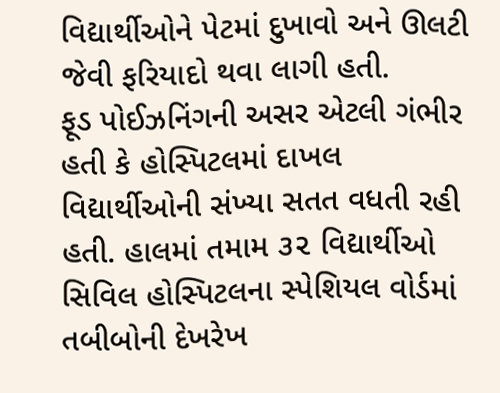વિદ્યાર્થીઓને પેટમાં દુખાવો અને ઊલટી જેવી ફરિયાદો થવા લાગી હતી.
ફૂડ પોઈઝનિંગની અસર એટલી ગંભીર હતી કે હોસ્પિટલમાં દાખલ વિદ્યાર્થીઓની સંખ્યા સતત વધતી રહી હતી. હાલમાં તમામ ૩૨ વિદ્યાર્થીઓ સિવિલ હોસ્પિટલના સ્પેશિયલ વોર્ડમાં તબીબોની દેખરેખ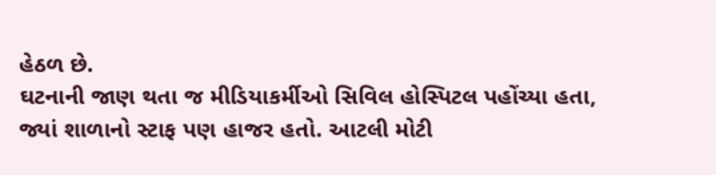હેઠળ છે.
ઘટનાની જાણ થતા જ મીડિયાકર્મીઓ સિવિલ હોસ્પિટલ પહોંચ્યા હતા, જ્યાં શાળાનો સ્ટાફ પણ હાજર હતો. આટલી મોટી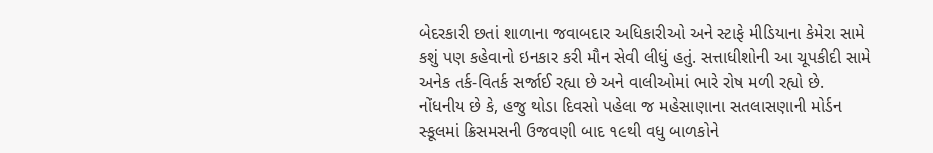બેદરકારી છતાં શાળાના જવાબદાર અધિકારીઓ અને સ્ટાફે મીડિયાના કેમેરા સામે કશું પણ કહેવાનો ઇનકાર કરી મૌન સેવી લીધું હતું. સત્તાધીશોની આ ચૂપકીદી સામે અનેક તર્ક-વિતર્ક સર્જાઈ રહ્યા છે અને વાલીઓમાં ભારે રોષ મળી રહ્યો છે.
નોંધનીય છે કે, હજુ થોડા દિવસો પહેલા જ મહેસાણાના સતલાસણાની મોર્ડન સ્કૂલમાં ક્રિસમસની ઉજવણી બાદ ૧૯થી વધુ બાળકોને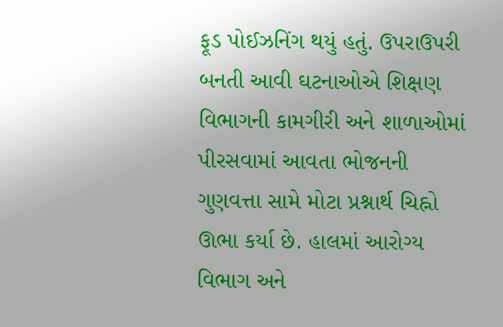ફૂડ પોઈઝનિંગ થયું હતું. ઉપરાઉપરી બનતી આવી ઘટનાઓએ શિક્ષણ વિભાગની કામગીરી અને શાળાઓમાં પીરસવામાં આવતા ભોજનની ગુણવત્તા સામે મોટા પ્રશ્નાર્થ ચિહ્નો ઊભા કર્યા છે. હાલમાં આરોગ્ય વિભાગ અને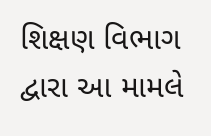શિક્ષણ વિભાગ દ્વારા આ મામલે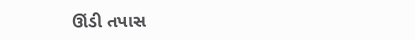ઊંડી તપાસ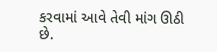કરવામાં આવે તેવી માંગ ઊઠી છે.